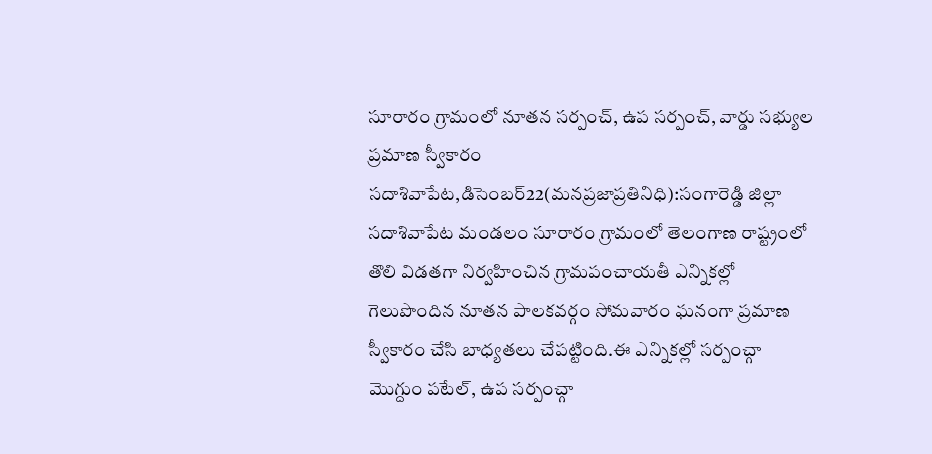సూరారం గ్రామంలో నూతన సర్పంచ్, ఉప సర్పంచ్, వార్డు సభ్యుల ప్రమాణ స్వీకారం
సదాశివాపేట,డిసెంబర్22(మనప్రజాప్రతినిధి):సంగారెడ్డి జిల్లా సదాశివాపేట మండలం సూరారం గ్రామంలో తెలంగాణ రాష్ట్రంలో తొలి విడతగా నిర్వహించిన గ్రామపంచాయతీ ఎన్నికల్లో గెలుపొందిన నూతన పాలకవర్గం సోమవారం ఘనంగా ప్రమాణ స్వీకారం చేసి బాధ్యతలు చేపట్టింది.ఈ ఎన్నికల్లో సర్పంచ్గా మొగ్దుం పటేల్, ఉప సర్పంచ్గా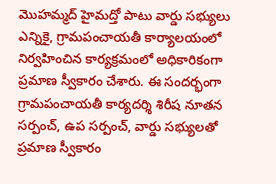మొహమ్మద్ హైమద్తో పాటు వార్డు సభ్యులు ఎన్నికై, గ్రామపంచాయతీ కార్యాలయంలో నిర్వహించిన కార్యక్రమంలో అధికారికంగా ప్రమాణ స్వీకారం చేశారు. ఈ సందర్భంగా గ్రామపంచాయతీ కార్యదర్శి శిరీష నూతన సర్పంచ్, ఉప సర్పంచ్, వార్డు సభ్యులతో ప్రమాణ స్వీకారం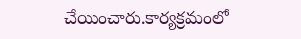చేయించారు.కార్యక్రమంలో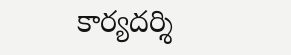కార్యదర్శి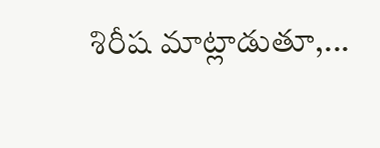శిరీష మాట్లాడుతూ,...